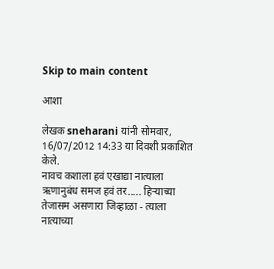Skip to main content

आशा

लेखक sneharani यांनी सोमवार, 16/07/2012 14:33 या दिवशी प्रकाशित केले.
नावच कशाला हवं एखाद्या नात्याला ऋणानुबंध समज हवं तर..... हिर्‍याच्या तेजासम असणारा जिव्हाळा - त्याला नात्याच्या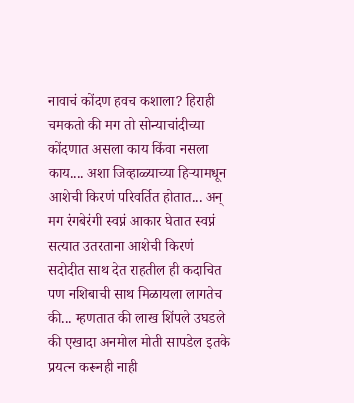नावाचं कोंदण हवच कशाला? हिराही चमकतो की मग तो सोन्याचांदीच्या कोंदणात असला काय किंवा नसला काय.... अशा जिव्हाळ्याच्या हिर्‍यामधून आशेची किरणं परिवर्तित होतात... अन् मग रंगबेरंगी स्वप्नं आकार घेतात स्वप्नं सत्यात उतरताना आशेची किरणं सदोदीत साथ देत राहतील ही कदाचित पण नशिबाची साथ मिळायला लागतेच की... म्हणतात की लाख शिंपले उघडले की एखादा अनमोल मोती सापडेल इतके प्रयत्न करूनही नाही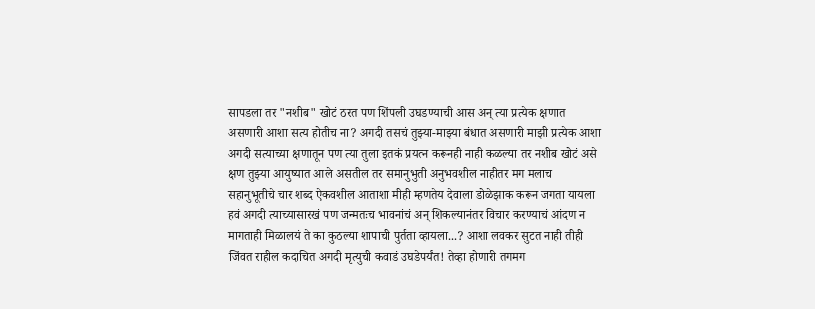सापडला तर "नशीब" खोटं ठरत पण शिंपली उघडण्याची आस अन् त्या प्रत्येक क्षणात असणारी आशा सत्य होतीच ना? अगदी तसचं तुझ्या-माझ्या बंधात असणारी माझी प्रत्येक आशा अगदी सत्याच्या क्षणातून पण त्या तुला इतकं प्रयत्न करूनही नाही कळल्या तर नशीब खोटं असे क्षण तुझ्या आयुष्यात आले असतील तर समानुभुती अनुभवशील नाहीतर मग मलाच सहानुभूतीचे चार शब्द ऐकवशील आताशा मीही म्हणतेय देवाला डोळेझाक करून जगता यायला हवं अगदी त्याच्यासारखं पण जन्मतःच भावनांचं अन् शिकल्यानंतर विचार करण्याचं आंदण न मागताही मिळालयं ते का कुठल्या शापाची पुर्तता व्हायला...? आशा लवकर सुटत नाही तीही जिंवत राहील कदाचित अगदी मृत्युची कवाडं उघडेपर्यंत! तेव्हा होणारी तगमग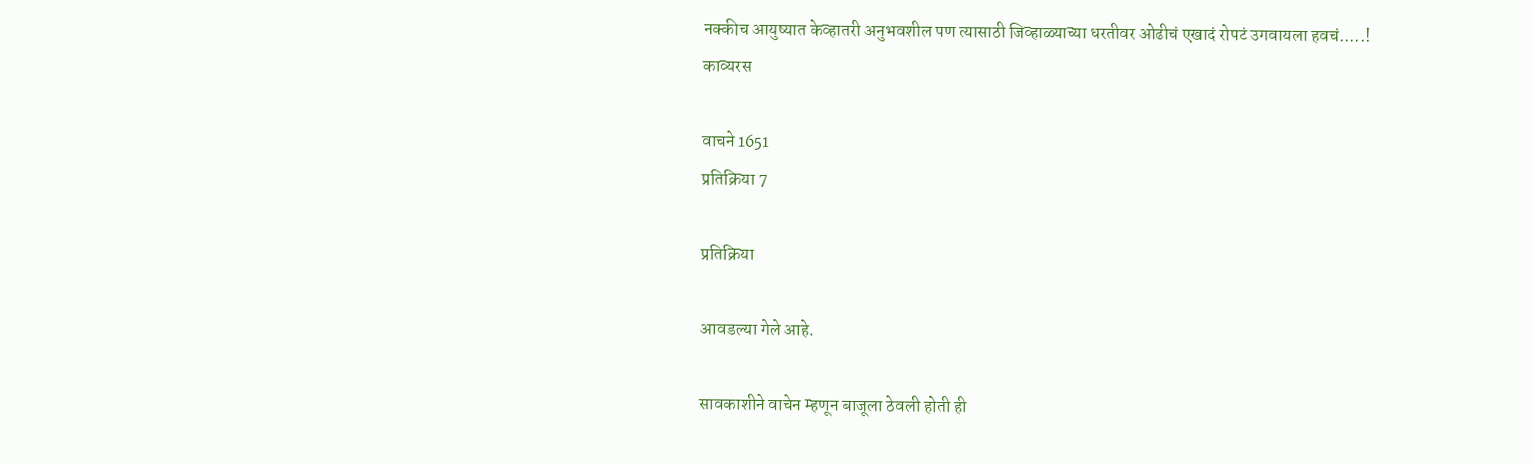नक्कीच आयुष्यात केव्हातरी अनुभवशील पण त्यासाठी जिव्हाळ्याच्या धरतीवर ओढीचं एखादं रोपटं उगवायला हवचं.....!
काव्यरस

वाचने 1651
प्रतिक्रिया 7

प्रतिक्रिया

आवडल्या गेले आहे.

सावकाशीने वाचेन म्हणून बाजूला ठेवली होती ही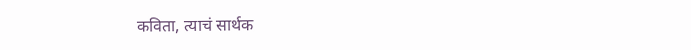कविता, त्याचं सार्थक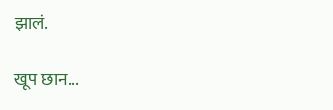झालं.

खूप छान...